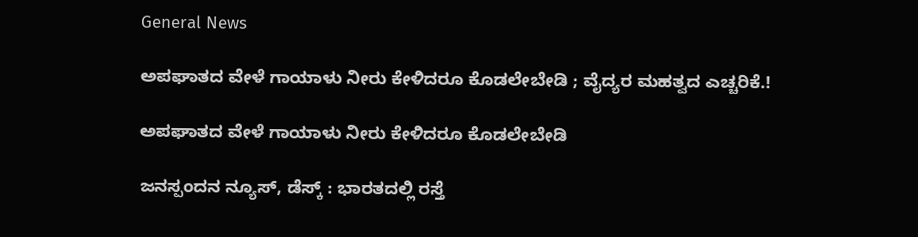General News

ಅಪಘಾತದ ವೇಳೆ ಗಾಯಾಳು ನೀರು ಕೇಳಿದರೂ ಕೊಡಲೇಬೇಡಿ ; ವೈದ್ಯರ ಮಹತ್ವದ ಎಚ್ಚರಿಕೆ.!

ಅಪಘಾತದ ವೇಳೆ ಗಾಯಾಳು ನೀರು ಕೇಳಿದರೂ ಕೊಡಲೇಬೇಡಿ

ಜನಸ್ಪಂದನ ನ್ಯೂಸ್‌, ಡೆಸ್ಕ್‌ : ಭಾರತದಲ್ಲಿ ರಸ್ತೆ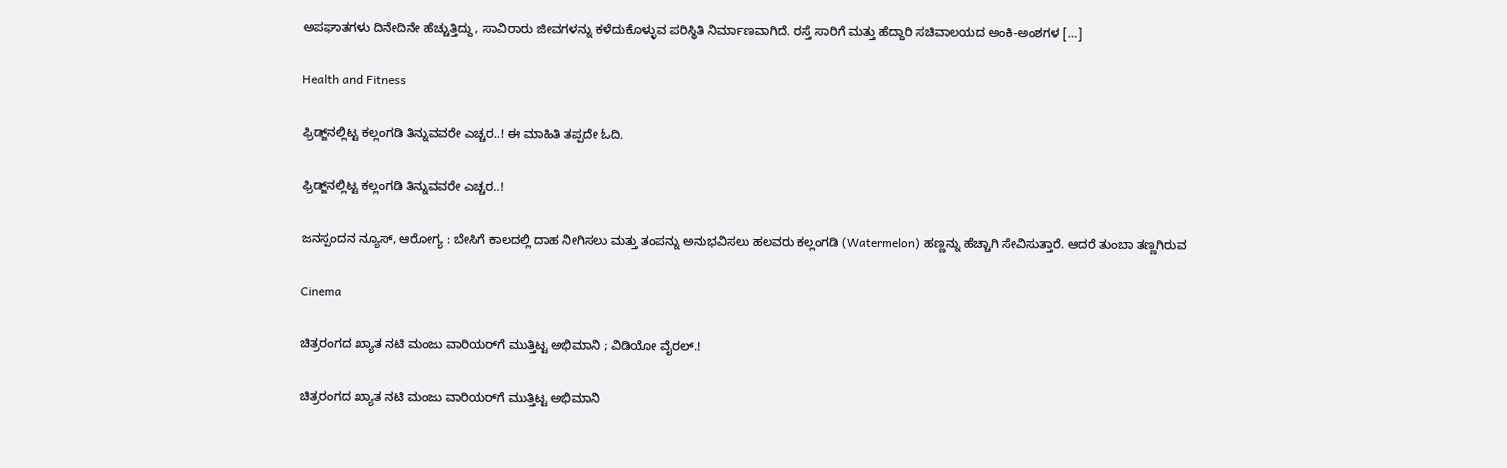ಅಪಘಾತಗಳು ದಿನೇದಿನೇ ಹೆಚ್ಚುತ್ತಿದ್ದು, ಸಾವಿರಾರು ಜೀವಗಳನ್ನು ಕಳೆದುಕೊಳ್ಳುವ ಪರಿಸ್ಥಿತಿ ನಿರ್ಮಾಣವಾಗಿದೆ. ರಸ್ತೆ ಸಾರಿಗೆ ಮತ್ತು ಹೆದ್ದಾರಿ ಸಚಿವಾಲಯದ ಅಂಕಿ-ಅಂಶಗಳ […]

Health and Fitness

ಫ್ರಿಡ್ಜ್‌ನಲ್ಲಿಟ್ಟ ಕಲ್ಲಂಗಡಿ ತಿನ್ನುವವರೇ ಎಚ್ಚರ..! ಈ ಮಾಹಿತಿ ತಪ್ಪದೇ ಓದಿ.

ಫ್ರಿಡ್ಜ್‌ನಲ್ಲಿಟ್ಟ ಕಲ್ಲಂಗಡಿ ತಿನ್ನುವವರೇ ಎಚ್ಚರ..!

ಜನಸ್ಪಂದನ ನ್ಯೂಸ್‌, ಆರೋಗ್ಯ : ಬೇಸಿಗೆ ಕಾಲದಲ್ಲಿ ದಾಹ ನೀಗಿಸಲು ಮತ್ತು ತಂಪನ್ನು ಅನುಭವಿಸಲು ಹಲವರು ಕಲ್ಲಂಗಡಿ (Watermelon) ಹಣ್ಣನ್ನು ಹೆಚ್ಚಾಗಿ ಸೇವಿಸುತ್ತಾರೆ. ಆದರೆ ತುಂಬಾ ತಣ್ಣಗಿರುವ

Cinema

ಚಿತ್ರರಂಗದ ಖ್ಯಾತ ನಟಿ ಮಂಜು ವಾರಿಯರ್‌ಗೆ ಮುತ್ತಿಟ್ಟ ಅಭಿಮಾನಿ ; ವಿಡಿಯೋ ವೈರಲ್.!

ಚಿತ್ರರಂಗದ ಖ್ಯಾತ ನಟಿ ಮಂಜು ವಾರಿಯರ್‌ಗೆ ಮುತ್ತಿಟ್ಟ ಅಭಿಮಾನಿ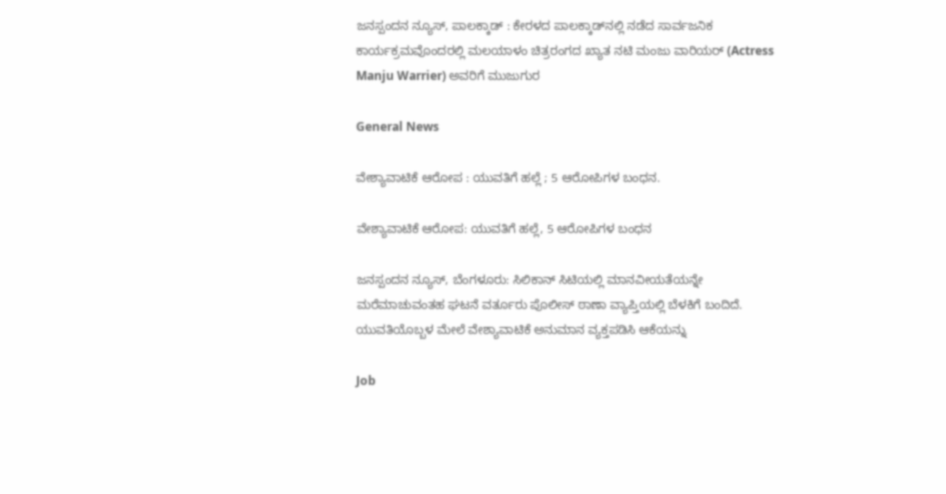ಜನಸ್ಪಂದನ ನ್ಯೂಸ್‌, ಪಾಲಕ್ಕಾಡ್‌ : ಕೇರಳದ ಪಾಲಕ್ಕಾಡ್‌ನಲ್ಲಿ ನಡೆದ ಸಾರ್ವಜನಿಕ ಕಾರ್ಯಕ್ರಮವೊಂದರಲ್ಲಿ ಮಲಯಾಳಂ ಚಿತ್ರರಂಗದ ಖ್ಯಾತ ನಟಿ ಮಂಜು ವಾರಿಯರ್ (Actress Manju Warrier) ಅವರಿಗೆ ಮುಜುಗುರ

General News

ವೇಶ್ಯಾವಾಟಿಕೆ ಆರೋಪ : ಯುವತಿಗೆ ಹಲ್ಲೆ ; 5 ಆರೋಪಿಗಳ ಬಂಧನ.

ವೇಶ್ಯಾವಾಟಿಕೆ ಆರೋಪ: ಯುವತಿಗೆ ಹಲ್ಲೆ, 5 ಆರೋಪಿಗಳ ಬಂಧನ

ಜನಸ್ಪಂದನ ನ್ಯೂಸ್‌, ಬೆಂಗಳೂರು: ಸಿಲಿಕಾನ್ ಸಿಟಿಯಲ್ಲಿ ಮಾನವೀಯತೆಯನ್ನೇ ಮರೆಮಾಚುವಂತಹ ಘಟನೆ ವರ್ತೂರು ಪೊಲೀಸ್ ಠಾಣಾ ವ್ಯಾಪ್ತಿಯಲ್ಲಿ ಬೆಳಕಿಗೆ ಬಂದಿದೆ. ಯುವತಿಯೊಬ್ಬಳ ಮೇಲೆ ವೇಶ್ಯಾವಾಟಿಕೆ ಅನುಮಾನ ವ್ಯಕ್ತಪಡಿಸಿ ಆಕೆಯನ್ನು

Job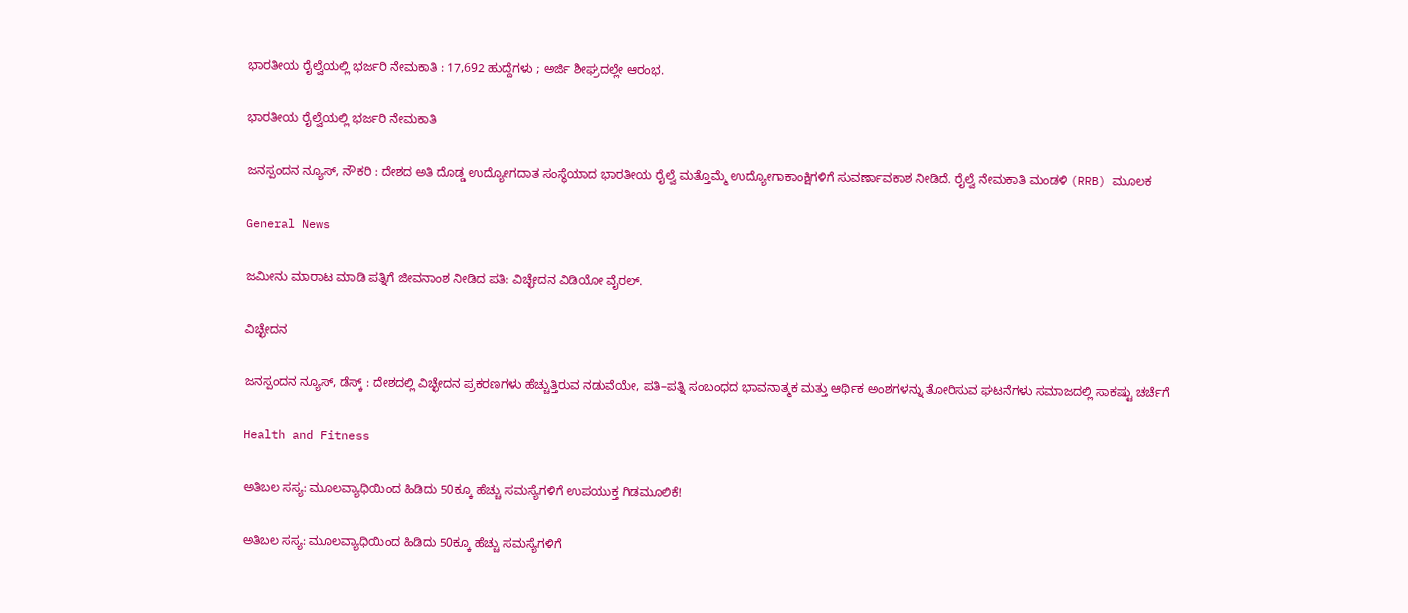ಭಾರತೀಯ ರೈಲ್ವೆಯಲ್ಲಿ ಭರ್ಜರಿ ನೇಮಕಾತಿ : 17,692 ಹುದ್ದೆಗಳು ; ಅರ್ಜಿ ಶೀಘ್ರದಲ್ಲೇ ಆರಂಭ.

ಭಾರತೀಯ ರೈಲ್ವೆಯಲ್ಲಿ ಭರ್ಜರಿ ನೇಮಕಾತಿ

ಜನಸ್ಪಂದನ ನ್ಯೂಸ್‌, ನೌಕರಿ : ದೇಶದ ಅತಿ ದೊಡ್ಡ ಉದ್ಯೋಗದಾತ ಸಂಸ್ಥೆಯಾದ ಭಾರತೀಯ ರೈಲ್ವೆ ಮತ್ತೊಮ್ಮೆ ಉದ್ಯೋಗಾಕಾಂಕ್ಷಿಗಳಿಗೆ ಸುವರ್ಣಾವಕಾಶ ನೀಡಿದೆ. ರೈಲ್ವೆ ನೇಮಕಾತಿ ಮಂಡಳಿ (RRB) ಮೂಲಕ

General News

ಜಮೀನು ಮಾರಾಟ ಮಾಡಿ ಪತ್ನಿಗೆ ಜೀವನಾಂಶ ನೀಡಿದ ಪತಿ: ವಿಚ್ಛೇದನ ವಿಡಿಯೋ ವೈರಲ್.

ವಿಚ್ಛೇದನ

ಜನಸ್ಪಂದನ ನ್ಯೂಸ್‌, ಡೆಸ್ಕ್‌ : ದೇಶದಲ್ಲಿ ವಿಚ್ಛೇದನ ಪ್ರಕರಣಗಳು ಹೆಚ್ಚುತ್ತಿರುವ ನಡುವೆಯೇ, ಪತಿ–ಪತ್ನಿ ಸಂಬಂಧದ ಭಾವನಾತ್ಮಕ ಮತ್ತು ಆರ್ಥಿಕ ಅಂಶಗಳನ್ನು ತೋರಿಸುವ ಘಟನೆಗಳು ಸಮಾಜದಲ್ಲಿ ಸಾಕಷ್ಟು ಚರ್ಚೆಗೆ

Health and Fitness

ಅತಿಬಲ ಸಸ್ಯ: ಮೂಲವ್ಯಾಧಿಯಿಂದ ಹಿಡಿದು 50ಕ್ಕೂ ಹೆಚ್ಚು ಸಮಸ್ಯೆಗಳಿಗೆ ಉಪಯುಕ್ತ ಗಿಡಮೂಲಿಕೆ!

ಅತಿಬಲ ಸಸ್ಯ: ಮೂಲವ್ಯಾಧಿಯಿಂದ ಹಿಡಿದು 50ಕ್ಕೂ ಹೆಚ್ಚು ಸಮಸ್ಯೆಗಳಿಗೆ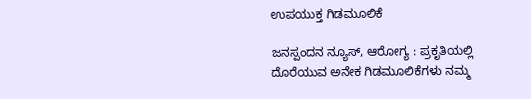ಉಪಯುಕ್ತ ಗಿಡಮೂಲಿಕೆ

ಜನಸ್ಪಂದನ ನ್ಯೂಸ್‌, ಆರೋಗ್ಯ : ಪ್ರಕೃತಿಯಲ್ಲಿ ದೊರೆಯುವ ಅನೇಕ ಗಿಡಮೂಲಿಕೆಗಳು ನಮ್ಮ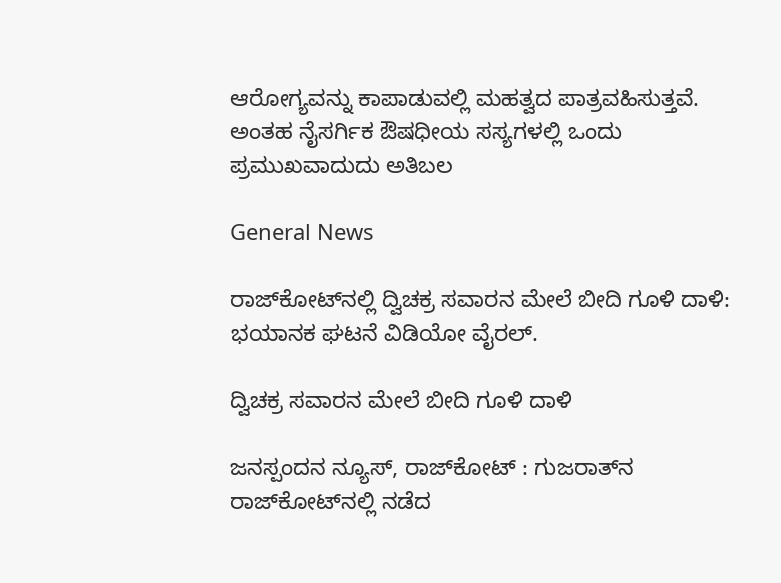ಆರೋಗ್ಯವನ್ನು ಕಾಪಾಡುವಲ್ಲಿ ಮಹತ್ವದ ಪಾತ್ರವಹಿಸುತ್ತವೆ. ಅಂತಹ ನೈಸರ್ಗಿಕ ಔಷಧೀಯ ಸಸ್ಯಗಳಲ್ಲಿ ಒಂದು ಪ್ರಮುಖವಾದುದು ಅತಿಬಲ

General News

ರಾಜ್‌ಕೋಟ್‌ನಲ್ಲಿ ದ್ವಿಚಕ್ರ ಸವಾರನ ಮೇಲೆ ಬೀದಿ ಗೂಳಿ ದಾಳಿ: ಭಯಾನಕ ಘಟನೆ ವಿಡಿಯೋ ವೈರಲ್.

ದ್ವಿಚಕ್ರ ಸವಾರನ ಮೇಲೆ ಬೀದಿ ಗೂಳಿ ದಾಳಿ

ಜನಸ್ಪಂದನ ನ್ಯೂಸ್‌, ರಾಜ್‌ಕೋಟ್‌ : ಗುಜರಾತ್‌ನ ರಾಜ್‌ಕೋಟ್‌ನಲ್ಲಿ ನಡೆದ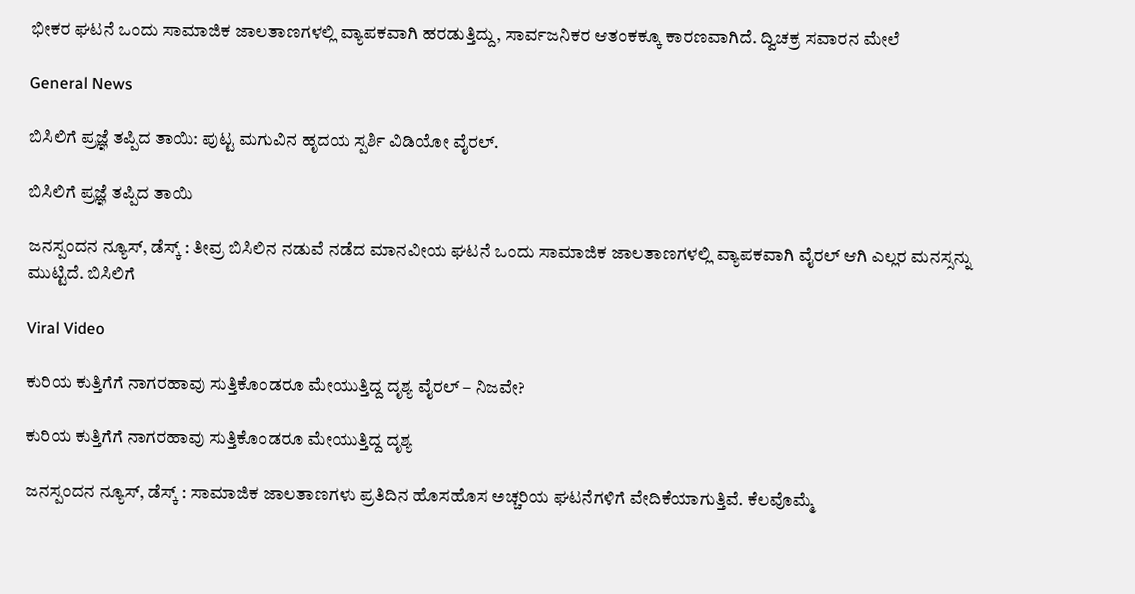ಭೀಕರ ಘಟನೆ ಒಂದು ಸಾಮಾಜಿಕ ಜಾಲತಾಣಗಳಲ್ಲಿ ವ್ಯಾಪಕವಾಗಿ ಹರಡುತ್ತಿದ್ದು, ಸಾರ್ವಜನಿಕರ ಆತಂಕಕ್ಕೂ ಕಾರಣವಾಗಿದೆ. ದ್ವಿಚಕ್ರ ಸವಾರನ ಮೇಲೆ

General News

ಬಿಸಿಲಿಗೆ ಪ್ರಜ್ಞೆ ತಪ್ಪಿದ ತಾಯಿ: ಪುಟ್ಟ ಮಗುವಿನ ಹೃದಯ ಸ್ಪರ್ಶಿ ವಿಡಿಯೋ ವೈರಲ್.

ಬಿಸಿಲಿಗೆ ಪ್ರಜ್ಞೆ ತಪ್ಪಿದ ತಾಯಿ

ಜನಸ್ಪಂದನ ನ್ಯೂಸ್‌, ಡೆಸ್ಕ್‌ : ತೀವ್ರ ಬಿಸಿಲಿನ ನಡುವೆ ನಡೆದ ಮಾನವೀಯ ಘಟನೆ ಒಂದು ಸಾಮಾಜಿಕ ಜಾಲತಾಣಗಳಲ್ಲಿ ವ್ಯಾಪಕವಾಗಿ ವೈರಲ್ ಆಗಿ ಎಲ್ಲರ ಮನಸ್ಸನ್ನು ಮುಟ್ಟಿದೆ. ಬಿಸಿಲಿಗೆ

Viral Video

ಕುರಿಯ ಕುತ್ತಿಗೆಗೆ ನಾಗರಹಾವು ಸುತ್ತಿಕೊಂಡರೂ ಮೇಯುತ್ತಿದ್ದ ದೃಶ್ಯ ವೈರಲ್ – ನಿಜವೇ?

ಕುರಿಯ ಕುತ್ತಿಗೆಗೆ ನಾಗರಹಾವು ಸುತ್ತಿಕೊಂಡರೂ ಮೇಯುತ್ತಿದ್ದ ದೃಶ್ಯ

ಜನಸ್ಪಂದನ ನ್ಯೂಸ್‌, ಡೆಸ್ಕ್ : ಸಾಮಾಜಿಕ ಜಾಲತಾಣಗಳು ಪ್ರತಿದಿನ ಹೊಸಹೊಸ ಅಚ್ಚರಿಯ ಘಟನೆಗಳಿಗೆ ವೇದಿಕೆಯಾಗುತ್ತಿವೆ. ಕೆಲವೊಮ್ಮೆ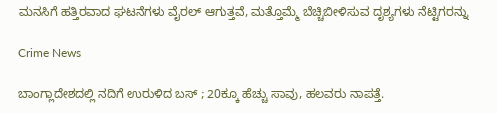ಮನಸಿಗೆ ಹತ್ತಿರವಾದ ಘಟನೆಗಳು ವೈರಲ್ ಆಗುತ್ತವೆ, ಮತ್ತೊಮ್ಮೆ ಬೆಚ್ಚಿಬೀಳಿಸುವ ದೃಶ್ಯಗಳು ನೆಟ್ಟಿಗರನ್ನು

Crime News

ಬಾಂಗ್ಲಾದೇಶದಲ್ಲಿ ನದಿಗೆ ಉರುಳಿದ ಬಸ್ ; 20ಕ್ಕೂ ಹೆಚ್ಚು ಸಾವು, ಹಲವರು ನಾಪತ್ತೆ.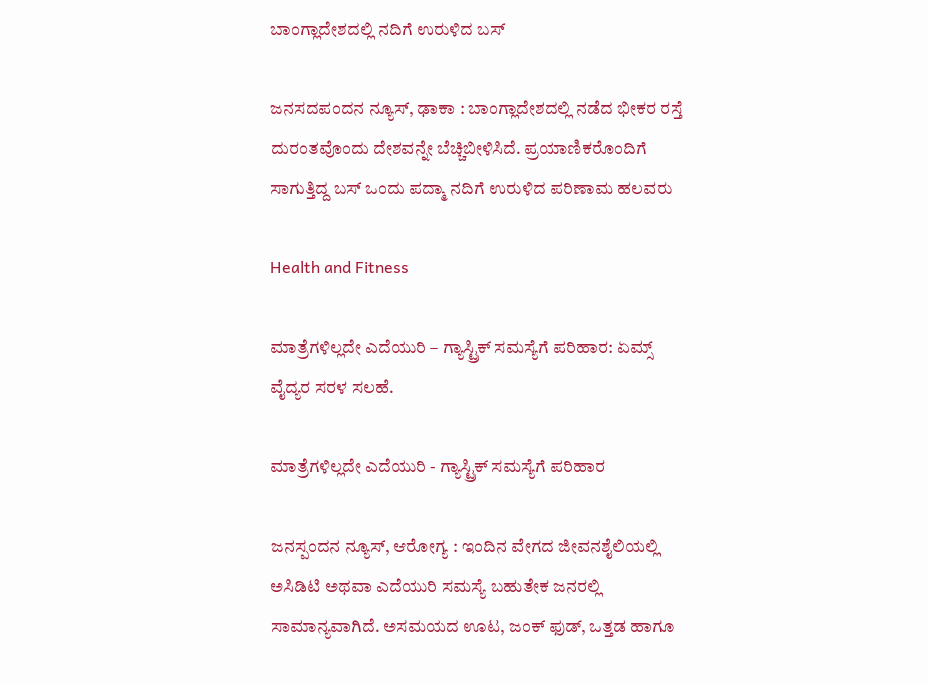ಬಾಂಗ್ಲಾದೇಶದಲ್ಲಿ ನದಿಗೆ ಉರುಳಿದ ಬಸ್

ಜನಸದಪಂದನ ನ್ಯೂಸ್‌, ಢಾಕಾ : ಬಾಂಗ್ಲಾದೇಶದಲ್ಲಿ ನಡೆದ ಭೀಕರ ರಸ್ತೆ ದುರಂತವೊಂದು ದೇಶವನ್ನೇ ಬೆಚ್ಚಿಬೀಳಿಸಿದೆ. ಪ್ರಯಾಣಿಕರೊಂದಿಗೆ ಸಾಗುತ್ತಿದ್ದ ಬಸ್ ಒಂದು ಪದ್ಮಾ ನದಿಗೆ ಉರುಳಿದ ಪರಿಣಾಮ ಹಲವರು

Health and Fitness

ಮಾತ್ರೆಗಳಿಲ್ಲದೇ ಎದೆಯುರಿ – ಗ್ಯಾಸ್ಟ್ರಿಕ್ ಸಮಸ್ಯೆಗೆ ಪರಿಹಾರ: ಏಮ್ಸ್ ವೈದ್ಯರ ಸರಳ ಸಲಹೆ.

ಮಾತ್ರೆಗಳಿಲ್ಲದೇ ಎದೆಯುರಿ - ಗ್ಯಾಸ್ಟ್ರಿಕ್ ಸಮಸ್ಯೆಗೆ ಪರಿಹಾರ

ಜನಸ್ಪಂದನ ನ್ಯೂಸ್‌, ಆರೋಗ್ಯ : ಇಂದಿನ ವೇಗದ ಜೀವನಶೈಲಿಯಲ್ಲಿ ಅಸಿಡಿಟಿ ಅಥವಾ ಎದೆಯುರಿ ಸಮಸ್ಯೆ ಬಹುತೇಕ ಜನರಲ್ಲಿ ಸಾಮಾನ್ಯವಾಗಿದೆ. ಅಸಮಯದ ಊಟ, ಜಂಕ್ ಫುಡ್, ಒತ್ತಡ ಹಾಗೂ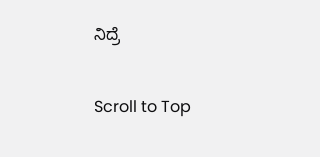ನಿದ್ರೆ

Scroll to Top